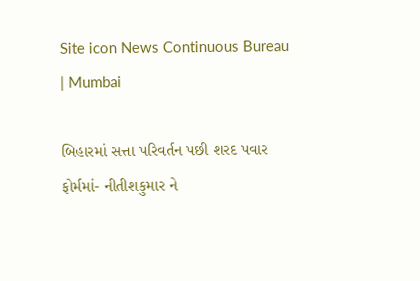Site icon News Continuous Bureau | Mumbai

બિહારમાં સત્તા પરિવર્તન પછી શરદ પવાર ફોર્મમાં- નીતીશકુમાર ને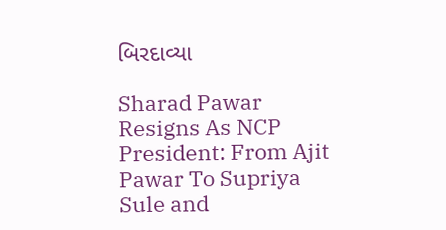બિરદાવ્યા

Sharad Pawar Resigns As NCP President: From Ajit Pawar To Supriya Sule and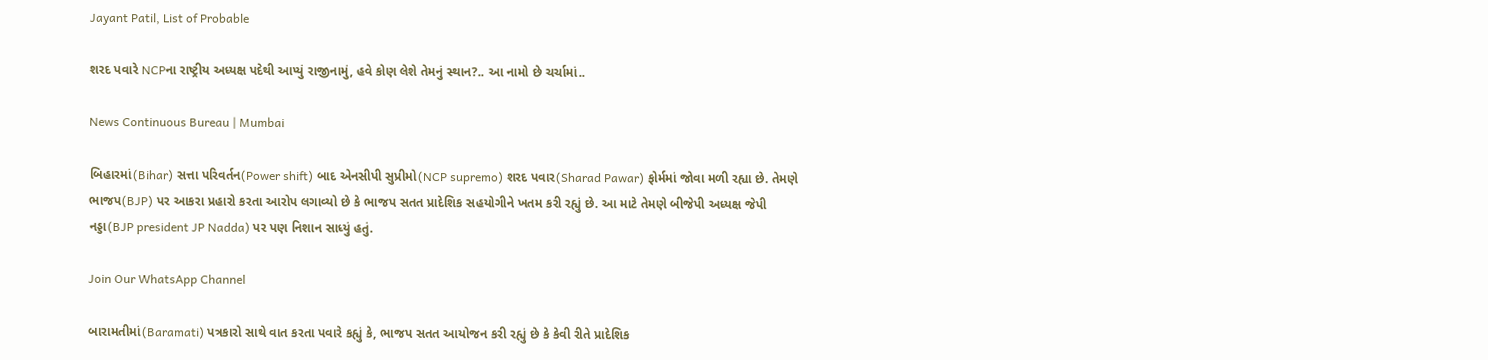Jayant Patil, List of Probable

શરદ પવારે NCPના રાષ્ટ્રીય અધ્યક્ષ પદેથી આપ્યું રાજીનામું, હવે કોણ લેશે તેમનું સ્થાન?.. આ નામો છે ચર્ચામાં..

News Continuous Bureau | Mumbai

બિહારમાં(Bihar) સત્તા પરિવર્તન(Power shift) બાદ એનસીપી સુપ્રીમો(NCP supremo) શરદ પવાર(Sharad Pawar) ફોર્મમાં જોવા મળી રહ્યા છે. તેમણે ભાજપ(BJP) પર આકરા પ્રહારો કરતા આરોપ લગાવ્યો છે કે ભાજપ સતત પ્રાદેશિક સહયોગીને ખતમ કરી રહ્યું છે. આ માટે તેમણે બીજેપી અધ્યક્ષ જેપી નડ્ડા(BJP president JP Nadda) પર પણ નિશાન સાધ્યું હતું.

Join Our WhatsApp Channel

બારામતીમાં(Baramati) પત્રકારો સાથે વાત કરતા પવારે કહ્યું કે, ભાજપ સતત આયોજન કરી રહ્યું છે કે કેવી રીતે પ્રાદેશિક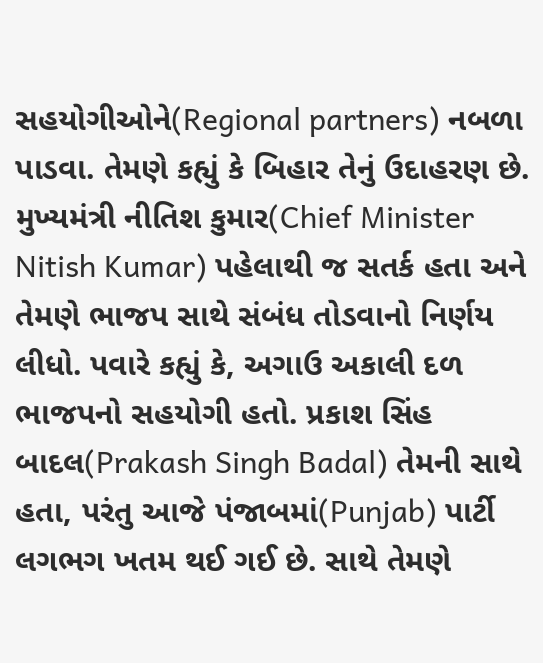સહયોગીઓને(Regional partners) નબળા પાડવા. તેમણે કહ્યું કે બિહાર તેનું ઉદાહરણ છે. મુખ્યમંત્રી નીતિશ કુમાર(Chief Minister Nitish Kumar) પહેલાથી જ સતર્ક હતા અને તેમણે ભાજપ સાથે સંબંધ તોડવાનો નિર્ણય લીધો. પવારે કહ્યું કે, અગાઉ અકાલી દળ ભાજપનો સહયોગી હતો. પ્રકાશ સિંહ બાદલ(Prakash Singh Badal) તેમની સાથે હતા, પરંતુ આજે પંજાબમાં(Punjab) પાર્ટી લગભગ ખતમ થઈ ગઈ છે. સાથે તેમણે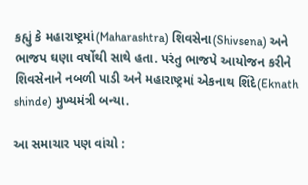કહ્યું કે મહારાષ્ટ્રમાં(Maharashtra) શિવસેના(Shivsena) અને ભાજપ ઘણા વર્ષોથી સાથે હતા. પરંતુ ભાજપે આયોજન કરીને શિવસેનાને નબળી પાડી અને મહારાષ્ટ્રમાં એકનાથ શિંદે(Eknath shinde) મુખ્યમંત્રી બન્યા.

આ સમાચાર પણ વાંચો :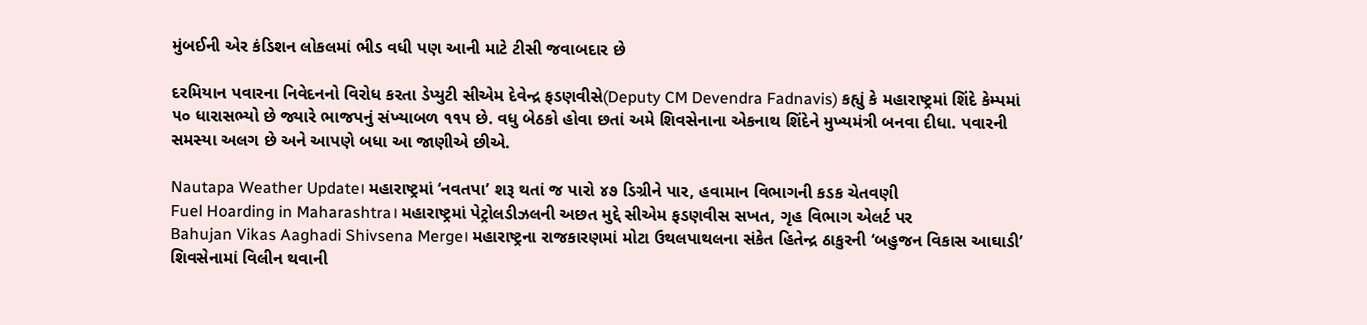મુંબઈની એર કંડિશન લોકલમાં ભીડ વધી પણ આની માટે ટીસી જવાબદાર છે

દરમિયાન પવારના નિવેદનનો વિરોધ કરતા ડેપ્યુટી સીએમ દેવેન્દ્ર ફડણવીસે(Deputy CM Devendra Fadnavis) કહ્યું કે મહારાષ્ટ્રમાં શિંદે કેમ્પમાં ૫૦ ધારાસભ્યો છે જ્યારે ભાજપનું સંખ્યાબળ ૧૧૫ છે. વધુ બેઠકો હોવા છતાં અમે શિવસેનાના એકનાથ શિંદેને મુખ્યમંત્રી બનવા દીધા. પવારની સમસ્યા અલગ છે અને આપણે બધા આ જાણીએ છીએ.

Nautapa Weather Update। મહારાષ્ટ્રમાં ‘નવતપા’ શરૂ થતાં જ પારો ૪૭ ડિગ્રીને પાર, હવામાન વિભાગની કડક ચેતવણી
Fuel Hoarding in Maharashtra। મહારાષ્ટ્રમાં પેટ્રોલડીઝલની અછત મુદ્દે સીએમ ફડણવીસ સખત, ગૃહ વિભાગ એલર્ટ પર
Bahujan Vikas Aaghadi Shivsena Merge। મહારાષ્ટ્રના રાજકારણમાં મોટા ઉથલપાથલના સંકેત હિતેન્દ્ર ઠાકુરની ‘બહુજન વિકાસ આઘાડી’ શિવસેનામાં વિલીન થવાની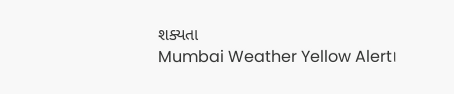શક્યતા
Mumbai Weather Yellow Alert।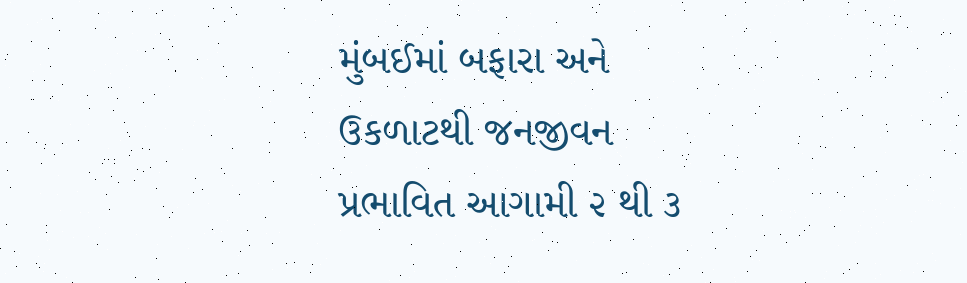મુંબઈમાં બફારા અને ઉકળાટથી જનજીવન પ્રભાવિત આગામી ૨ થી ૩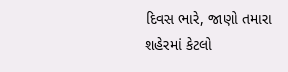દિવસ ભારે, જાણો તમારા શહેરમાં કેટલો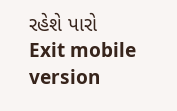રહેશે પારો
Exit mobile version